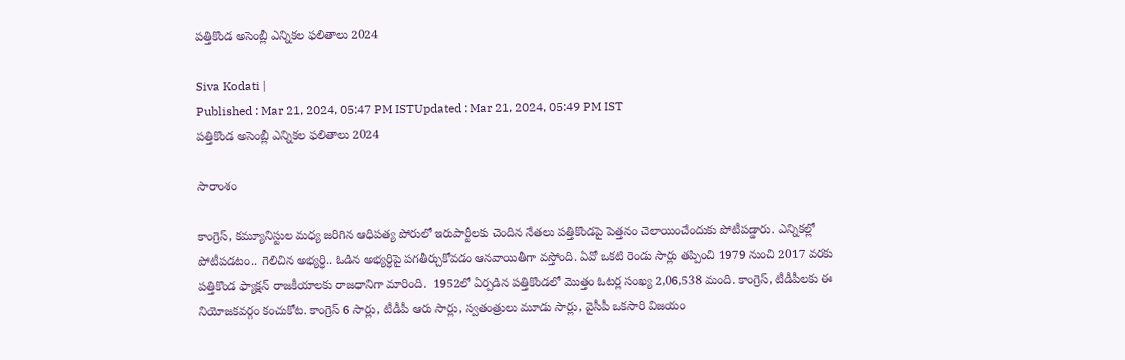పత్తికొండ అసెంబ్లీ ఎన్నికల ఫలితాలు 2024

Siva Kodati |
Published : Mar 21, 2024, 05:47 PM ISTUpdated : Mar 21, 2024, 05:49 PM IST
పత్తికొండ అసెంబ్లీ ఎన్నికల ఫలితాలు 2024

సారాంశం

కాంగ్రెస్, కమ్యూనిస్టుల మధ్య జరిగిన ఆధిపత్య పోరులో ఇరుపార్టీలకు చెందిన నేతలు పత్తికొండపై పెత్తనం చెలాయించేందుకు పోటీపడ్డారు. ఎన్నికల్లో పోటీపడటం.. గెలిచిన అభ్యర్ధి.. ఓడిన అభ్యర్ధిపై పగతీర్చుకోవడం ఆనవాయితీగా వస్తోంది. ఏవో ఒకటి రెండు సార్లు తప్పించి 1979 నుంచి 2017 వరకు పత్తికొండ ఫ్యాక్షన్ రాజకీయాలకు రాజధానిగా మారింది.  1952లో ఏర్పడిన పత్తికొండలో మొత్తం ఓటర్ల సంఖ్య 2,06,538 మంది. కాంగ్రెస్, టీడీపీలకు ఈ నియోజకవర్గం కంచుకోట. కాంగ్రెస్ 6 సార్లు, టీడీపీ ఆరు సార్లు, స్వతంత్రులు మూడు సార్లు, వైసీపీ ఒకసారి విజయం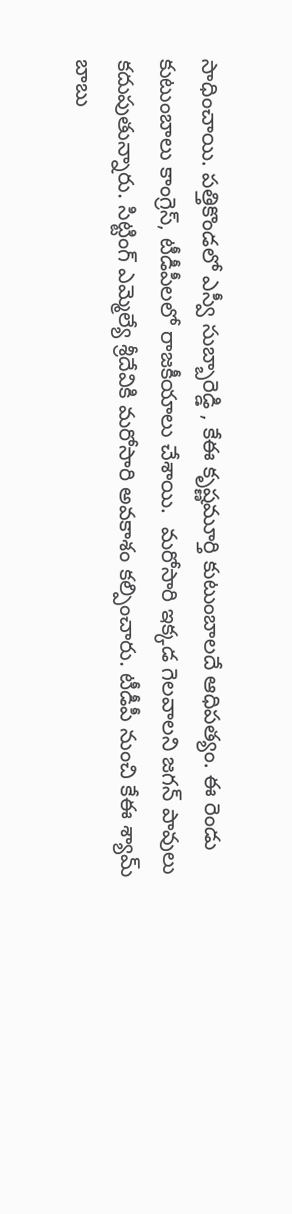సాధించాయి. పత్తికొండలో ఎస్వీ సుబ్బారెడ్డి , కేఈ కృష్ణమూర్తి కుటుంబాలదే ఆధిపత్యం. ఈ రెండు కుటుంబాలు కాంగ్రెస్, టీడీపీలలో రాజకీయాలు చేశాయి.  మరోసారి ఇక్కడ గెలవాలని జగన్ పావులు  కదుపుతున్నారు. సిట్టింగ్ ఎమ్మెల్యే శ్రీదేవికి మరోసారి అవకాశం కల్పించారు. టీడీపీ నుంచి కేఈ శ్యామ్ బాబు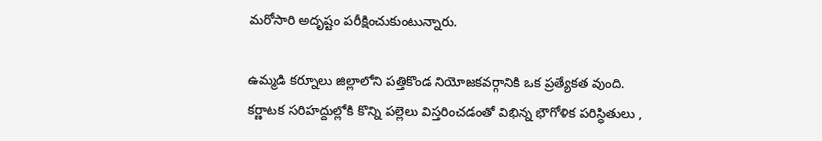మరోసారి అదృష్టం పరీక్షించుకుంటున్నారు.

ఉమ్మడి కర్నూలు జిల్లాలోని పత్తికొండ నియోజకవర్గానికి ఒక ప్రత్యేకత వుంది. కర్ణాటక సరిహద్దుల్లోకి కొన్ని పల్లెలు విస్తరించడంతో విభిన్న భౌగోళిక పరిస్ధితులు ,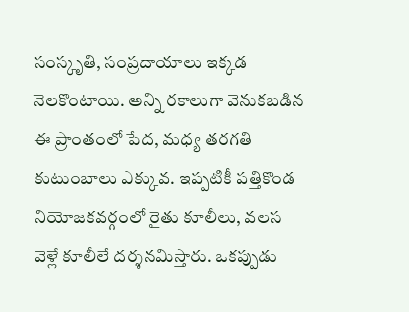సంస్కృతి, సంప్రదాయాలు ఇక్కడ నెలకొంటాయి. అన్ని రకాలుగా వెనుకబడిన ఈ ప్రాంతంలో పేద, మధ్య తరగతి కుటుంబాలు ఎక్కువ. ఇప్పటికీ పత్తికొండ నియోజకవర్గంలో రైతు కూలీలు, వలస వెళ్లే కూలీలే దర్శనమిస్తారు. ఒకప్పుడు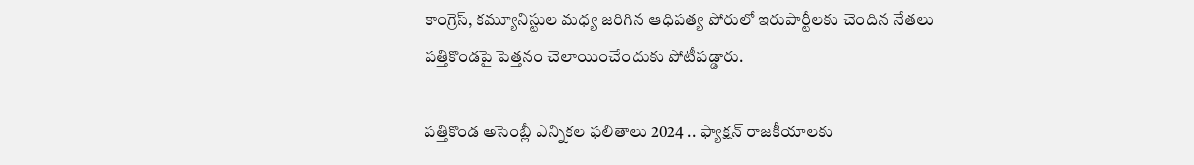కాంగ్రెస్, కమ్యూనిస్టుల మధ్య జరిగిన ఆధిపత్య పోరులో ఇరుపార్టీలకు చెందిన నేతలు పత్తికొండపై పెత్తనం చెలాయించేందుకు పోటీపడ్డారు.

పత్తికొండ అసెంబ్లీ ఎన్నికల ఫలితాలు 2024 .. ఫ్యాక్షన్ రాజకీయాలకు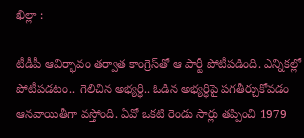ఖిల్లా :

టీడీపీ ఆవిర్భావం తర్వాత కాంగ్రెస్‌తో ఆ పార్టీ పోటీపడింది. ఎన్నికల్లో పోటీపడటం.. గెలిచిన అభ్యర్ధి.. ఓడిన అభ్యర్ధిపై పగతీర్చుకోవడం ఆనవాయితీగా వస్తోంది. ఏవో ఒకటి రెండు సార్లు తప్పించి 1979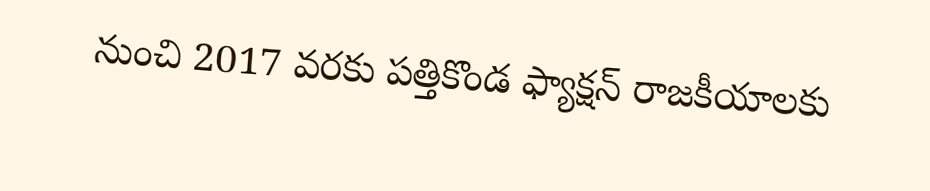నుంచి 2017 వరకు పత్తికొండ ఫ్యాక్షన్ రాజకీయాలకు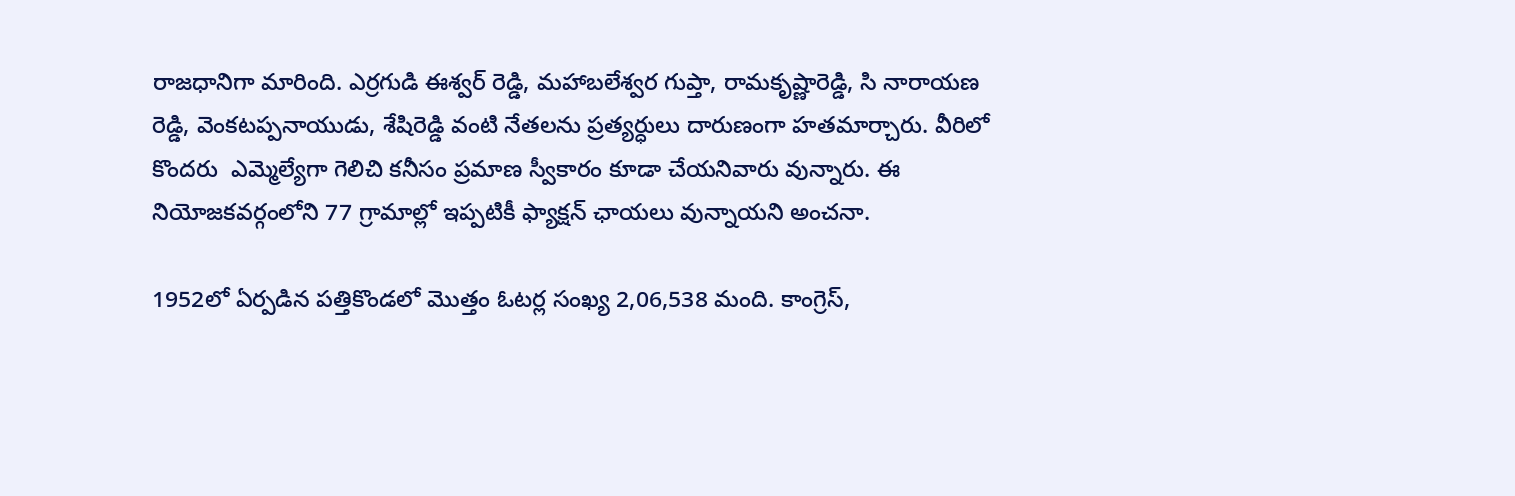రాజధానిగా మారింది. ఎర్రగుడి ఈశ్వర్ రెడ్డి, మహాబలేశ్వర గుప్తా, రామకృష్ణారెడ్డి, సి నారాయణ రెడ్డి, వెంకటప్పనాయుడు, శేషిరెడ్డి వంటి నేతలను ప్రత్యర్ధులు దారుణంగా హతమార్చారు. వీరిలో కొందరు  ఎమ్మెల్యేగా గెలిచి కనీసం ప్రమాణ స్వీకారం కూడా చేయనివారు వున్నారు. ఈ నియోజకవర్గంలోని 77 గ్రామాల్లో ఇప్పటికీ ఫ్యాక్షన్ ఛాయలు వున్నాయని అంచనా.

1952లో ఏర్పడిన పత్తికొండలో మొత్తం ఓటర్ల సంఖ్య 2,06,538 మంది. కాంగ్రెస్,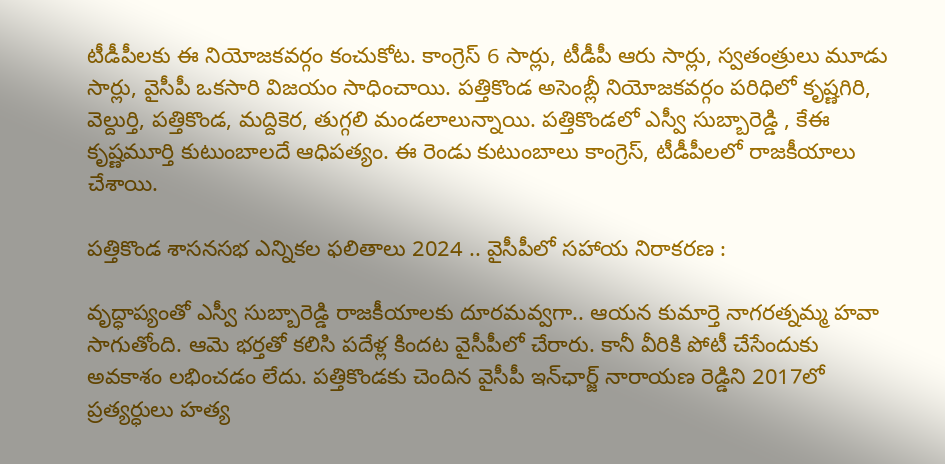టీడీపీలకు ఈ నియోజకవర్గం కంచుకోట. కాంగ్రెస్ 6 సార్లు, టీడీపీ ఆరు సార్లు, స్వతంత్రులు మూడు సార్లు, వైసీపీ ఒకసారి విజయం సాధించాయి. పత్తికొండ అసెంబ్లీ నియోజకవర్గం పరిధిలో కృష్ణగిరి, వెల్దుర్తి, పత్తికొండ, మద్దికెర, తుగ్గలి మండలాలున్నాయి. పత్తికొండలో ఎస్వీ సుబ్బారెడ్డి , కేఈ కృష్ణమూర్తి కుటుంబాలదే ఆధిపత్యం. ఈ రెండు కుటుంబాలు కాంగ్రెస్, టీడీపీలలో రాజకీయాలు చేశాయి.

పత్తికొండ శాసనసభ ఎన్నికల ఫలితాలు 2024 .. వైసీపీలో సహాయ నిరాకరణ :

వృద్ధాప్యంతో ఎస్వీ సుబ్బారెడ్డి రాజకీయాలకు దూరమవ్వగా.. ఆయన కుమార్తె నాగరత్నమ్మ హవా సాగుతోంది. ఆమె భర్తతో కలిసి పదేళ్ల కిందట వైసీపీలో చేరారు. కానీ వీరికి పోటీ చేసేందుకు అవకాశం లభించడం లేదు. పత్తికొండకు చెందిన వైసీపీ ఇన్‌ఛార్జ్‌ నారాయణ రెడ్డిని 2017లో ప్రత్యర్ధులు హత్య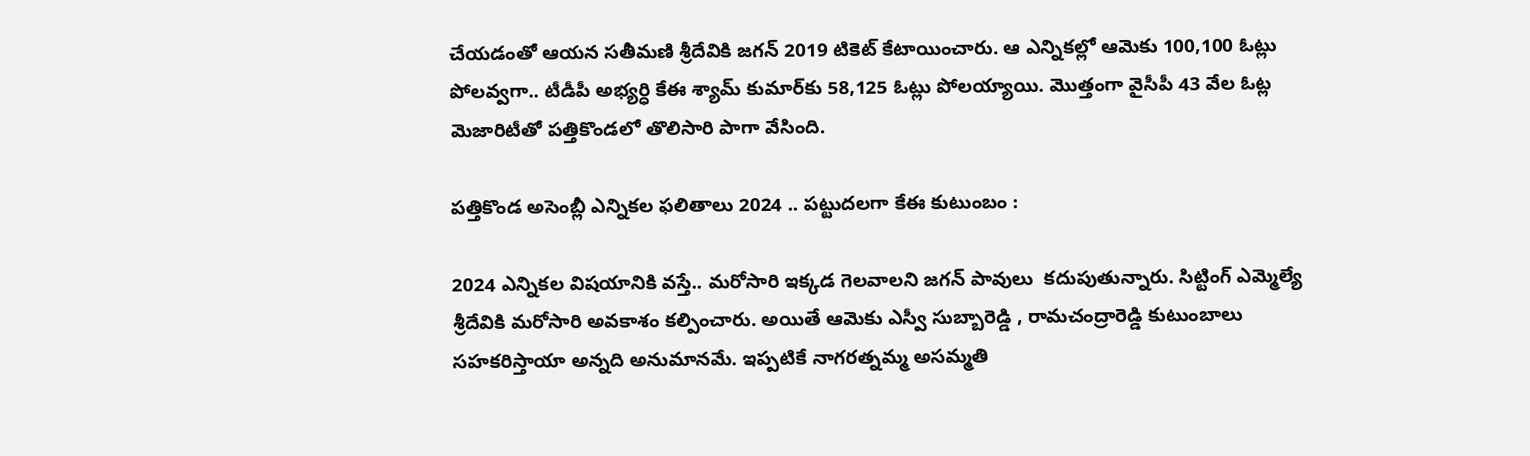చేయడంతో ఆయన సతీమణి శ్రీదేవికి జగన్ 2019 టికెట్ కేటాయించారు. ఆ ఎన్నికల్లో ఆమెకు 100,100 ఓట్లు పోలవ్వగా.. టీడీపీ అభ్యర్ధి కేఈ శ్యామ్ కుమార్‌కు 58,125 ఓట్లు పోలయ్యాయి. మొత్తంగా వైసీపీ 43 వేల ఓట్ల మెజారిటీతో పత్తికొండలో తొలిసారి పాగా వేసింది.

పత్తికొండ అసెంబ్లీ ఎన్నికల ఫలితాలు 2024 .. పట్టుదలగా కేఈ కుటుంబం :

2024 ఎన్నికల విషయానికి వస్తే.. మరోసారి ఇక్కడ గెలవాలని జగన్ పావులు  కదుపుతున్నారు. సిట్టింగ్ ఎమ్మెల్యే శ్రీదేవికి మరోసారి అవకాశం కల్పించారు. అయితే ఆమెకు ఎస్వీ సుబ్బారెడ్డి , రామచంద్రారెడ్డి కుటుంబాలు సహకరిస్తాయా అన్నది అనుమానమే. ఇప్పటికే నాగరత్నమ్మ అసమ్మతి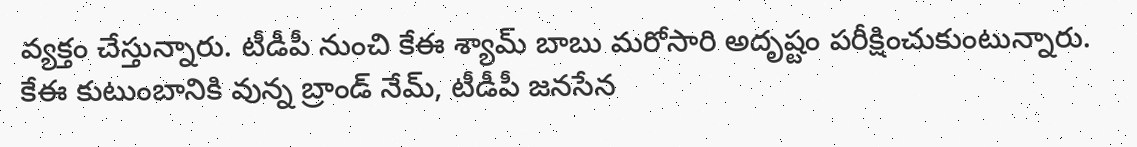వ్యక్తం చేస్తున్నారు. టీడీపీ నుంచి కేఈ శ్యామ్ బాబు మరోసారి అదృష్టం పరీక్షించుకుంటున్నారు. కేఈ కుటుంబానికి వున్న బ్రాండ్ నేమ్, టీడీపీ జనసేన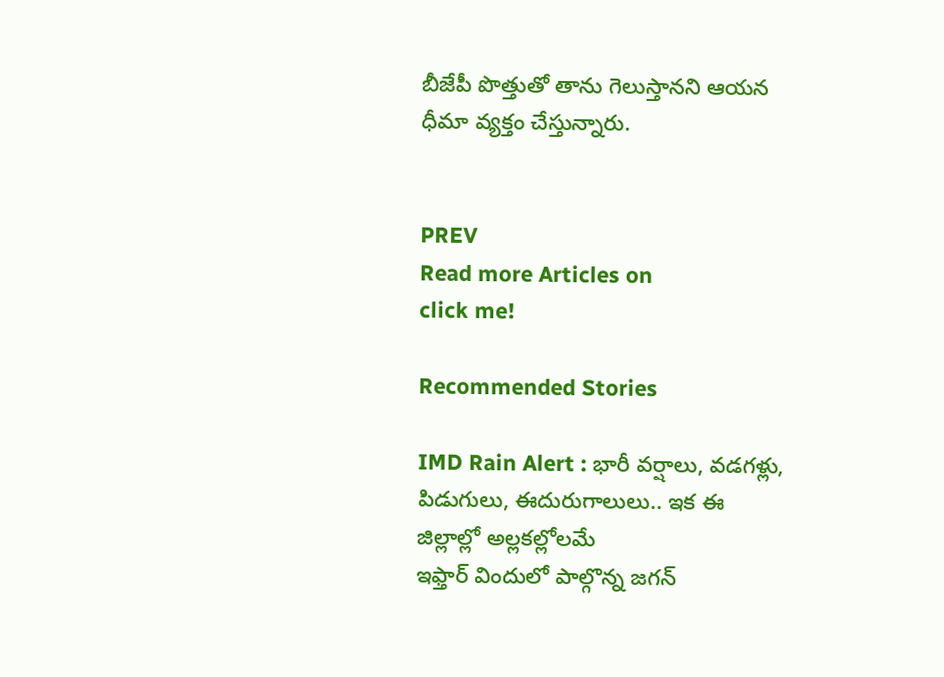బీజేపీ పొత్తుతో తాను గెలుస్తానని ఆయన ధీమా వ్యక్తం చేస్తున్నారు.


PREV
Read more Articles on
click me!

Recommended Stories

IMD Rain Alert : భారీ వర్షాలు, వడగళ్లు, పిడుగులు, ఈదురుగాలులు.. ఇక ఈ జిల్లాల్లో అల్లకల్లోలమే
ఇఫ్తార్ విందులో పాల్గొన్న జగన్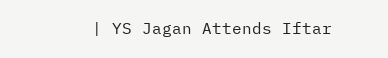| YS Jagan Attends Iftar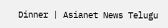Dinner | Asianet News Telugu